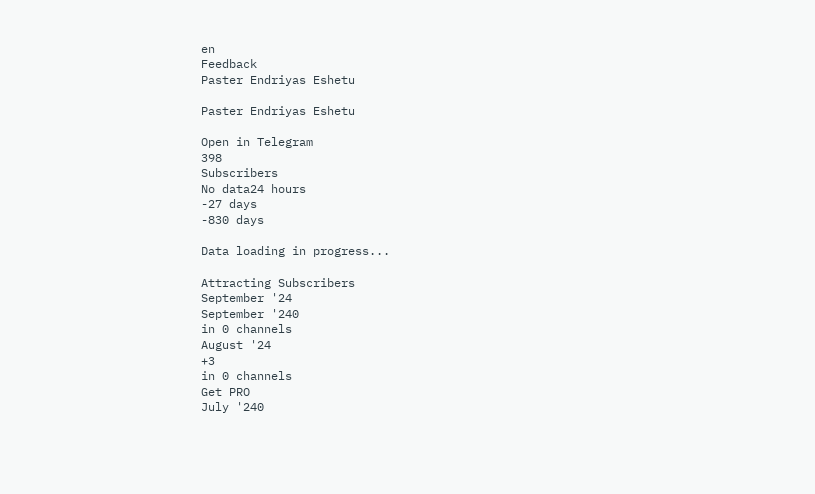en
Feedback
Paster Endriyas Eshetu

Paster Endriyas Eshetu

Open in Telegram
398
Subscribers
No data24 hours
-27 days
-830 days

Data loading in progress...

Attracting Subscribers
September '24
September '240
in 0 channels
August '24
+3
in 0 channels
Get PRO
July '240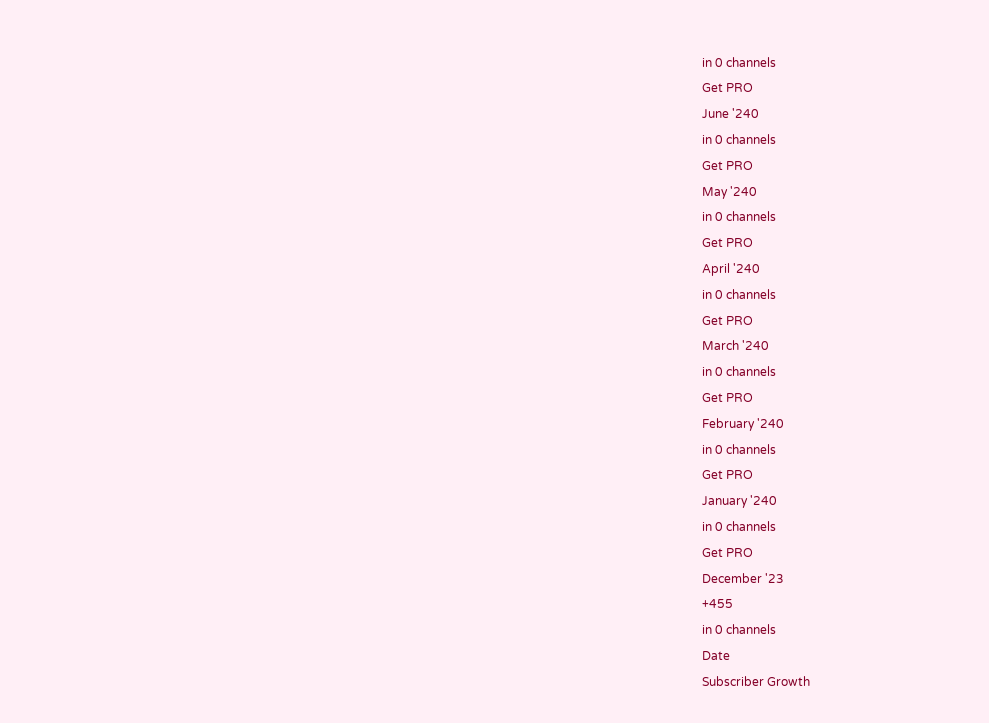in 0 channels
Get PRO
June '240
in 0 channels
Get PRO
May '240
in 0 channels
Get PRO
April '240
in 0 channels
Get PRO
March '240
in 0 channels
Get PRO
February '240
in 0 channels
Get PRO
January '240
in 0 channels
Get PRO
December '23
+455
in 0 channels
Date
Subscriber Growth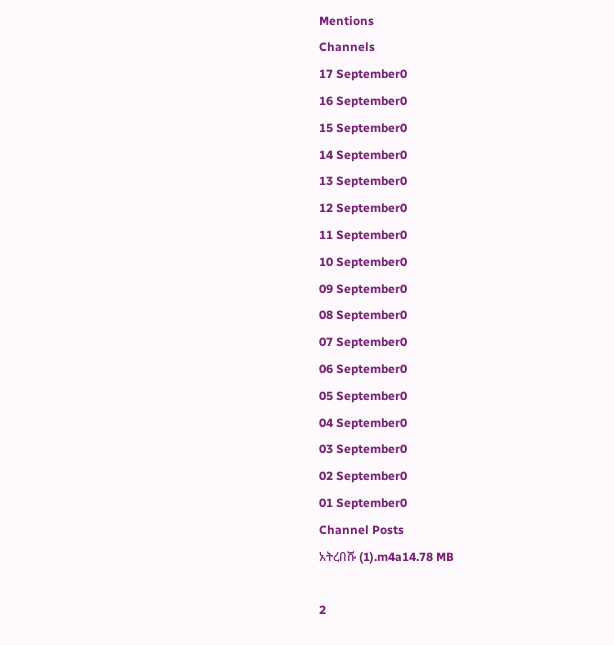Mentions
Channels
17 September0
16 September0
15 September0
14 September0
13 September0
12 September0
11 September0
10 September0
09 September0
08 September0
07 September0
06 September0
05 September0
04 September0
03 September0
02 September0
01 September0
Channel Posts
አትረበሹ (1).m4a14.78 MB

2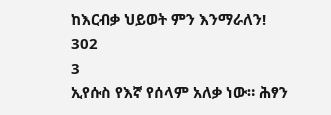ከእርብቃ ህይወት ምን እንማራለን!
302
3
ኢየሱስ የእኛ የሰላም አለቃ ነው። ሕፃን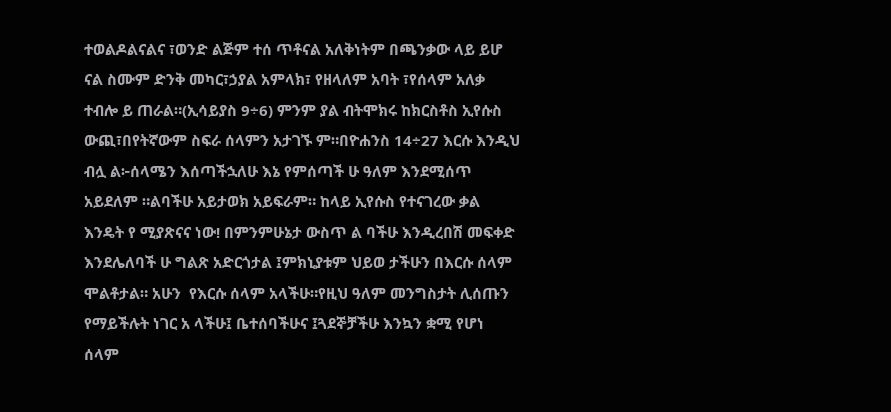ተወልዶልናልና ፣ወንድ ልጅም ተሰ ጥቶናል አለቅነትም በጫንቃው ላይ ይሆ ናል ስሙም ድንቅ መካር፣ኃያል አምላክ፣ የዘላለም አባት ፣የሰላም አለቃ ተብሎ ይ ጠራል።(ኢሳይያስ 9÷6) ምንም ያል ብትሞክሩ ከክርስቶስ ኢየሱስ ውጪ፣በየትኛውም ስፍራ ሰላምን አታገኙ ም።በዮሐንስ 14÷27 እርሱ እንዲህ ብሏ ል፦ሰላሜን እሰጣችኋለሁ እኔ የምሰጣች ሁ ዓለም እንደሚሰጥ አይደለም ።ልባችሁ አይታወክ አይፍራም። ከላይ ኢየሱስ የተናገረው ቃል እንዴት የ ሚያጽናና ነው! በምንምሁኔታ ውስጥ ል ባችሁ እንዲረበሽ መፍቀድ እንደሌለባች ሁ ግልጽ አድርጎታል ፤ምክኒያቱም ህይወ ታችሁን በእርሱ ሰላም ሞልቶታል። አሁን  የእርሱ ሰላም አላችሁ።የዚህ ዓለም መንግስታት ሊሰጡን የማይችሉት ነገር አ ላችሁ፤ ቤተሰባችሁና ፤ጓደኞቻችሁ እንኳን ቋሚ የሆነ ሰላም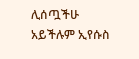ሊሰጧችሁ አይችሉም ኢየሱስ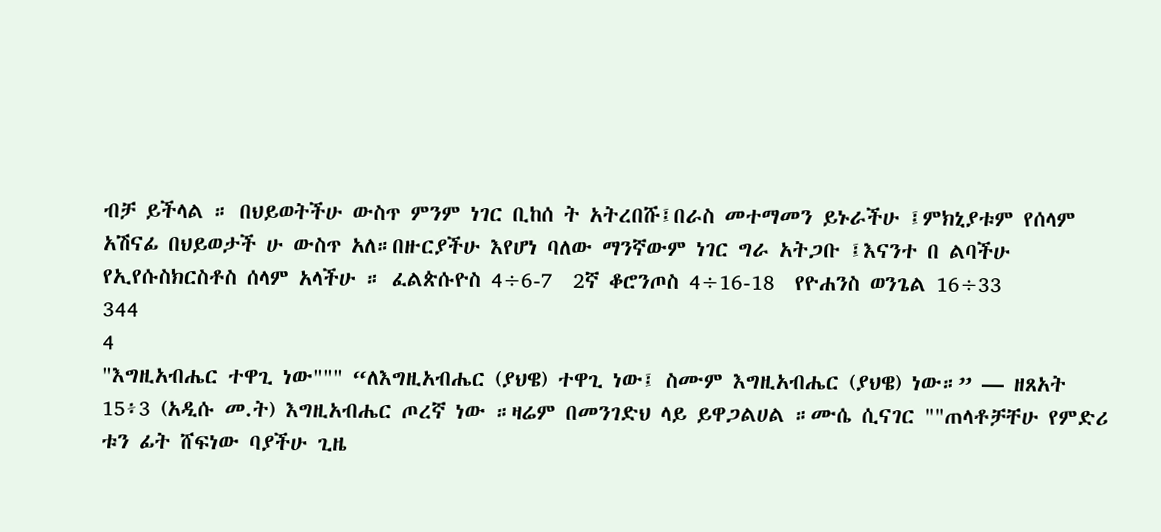ብቻ ይችላል ። በህይወትችሁ ውስጥ ምንም ነገር ቢከሰ ት አትረበሹ፤በራስ መተማመን ይኑራችሁ ፤ምክኒያቱም የሰላም አሽናፊ በህይወታች ሁ ውስጥ አለ።በዙርያችሁ እየሆነ ባለው ማንኛውም ነገር ግራ አትጋቡ ፤እናንተ በ ልባችሁ የኢየሱስክርስቶስ ሰላም አላችሁ ። ፈልጵሱዮስ 4÷6-7  2ኛ ቆሮንጦስ 4÷16-18  የዮሐንስ ወንጌል 16÷33
344
4
"እግዚአብሔር ተዋጊ ነው""" “ለእግዚአብሔር (ያህዌ) ተዋጊ ነው፤ ስሙም እግዚአብሔር (ያህዌ) ነው።” — ዘጸአት 15፥3 (አዲሱ መ.ት) እግዚአብሔር ጦረኛ ነው ።ዛሬም በመንገድህ ላይ ይዋጋልሀል ።ሙሴ ሲናገር ""ጠላቶቻቸሁ የምድሪ ቱን ፊት ሸፍነው ባያችሁ ጊዜ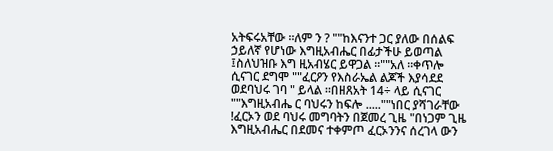አትፍሩአቸው ።ለም ን ? ""ከእናንተ ጋር ያለው በሰልፍ ኃይለኛ የሆነው እግዚአብሔር በፊታችሁ ይወጣል ፤ስለህዝቡ እግ ዚአብሄር ይዋጋል ።""አለ ።ቀጥሎ ሲናገር ደግሞ ""ፈርዖን የእስራኤል ልጆች እያሳደደ ወደባህሩ ገባ " ይላል ።በዘጸአት 14÷ ላይ ሲናገር ""እግዚአብሔ ር ባህሩን ከፍሎ .....""ነበር ያሻገራቸው !ፈርኦን ወደ ባህሩ መግባትን በጀመረ ጊዜ "በነጋም ጊዜ እግዚአብሔር በደመና ተቀምጦ ፈርኦንንና ሰረገላ ውን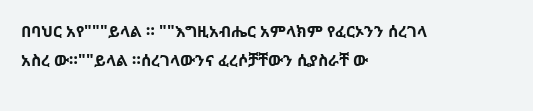በባህር አየ"""ይላል ። ""እግዚአብሔር አምላክም የፈርኦንን ሰረገላ አስረ ው።""ይላል ።ሰረገላውንና ፈረሶቻቸውን ሲያስራቸ ው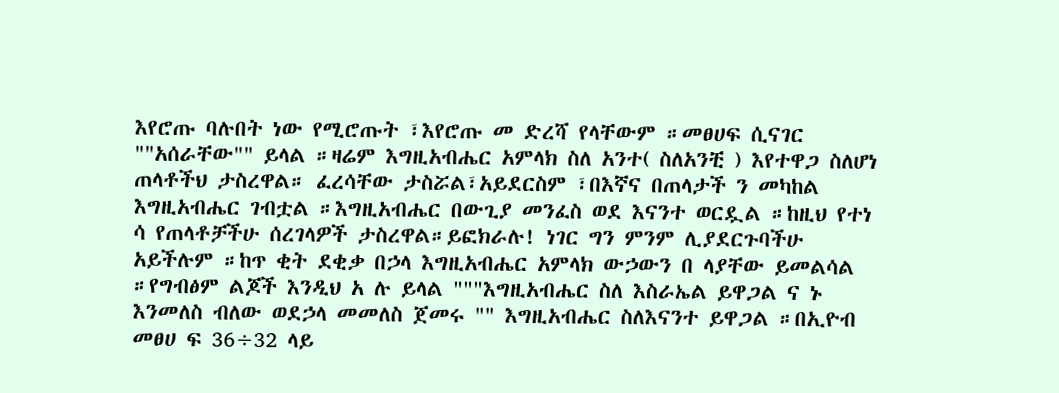እየሮጡ ባሉበት ነው የሚሮጡት ፣እየሮጡ መ ድረሻ የላቸውም ።መፀሀፍ ሲናገር ""አሰራቸው"" ይላል ።ዛሬም እግዚአብሔር አምላክ ስለ አንተ( ስለአንቺ ) እየተዋጋ ስለሆነ ጠላቶችህ ታስረዋል። ፈረሳቸው ታስሯል፣አይደርስም ፣በእኛና በጠላታች ን መካከል እግዚአብሔር ገብቷል ።እግዚአብሔር በውጊያ መንፈስ ወደ እናንተ ወርዷል ።ከዚህ የተነ ሳ የጠላቶቻችሁ ሰረገላዎች ታስረዋል።ይፎክራሉ! ነገር ግን ምንም ሊያደርጉባችሁ አይችሉም ።ከጥ ቂት ደቂቃ በኃላ እግዚአብሔር አምላክ ውኃውን በ ላያቸው ይመልሳል ።የግብፅም ልጆች እንዲህ አ ሉ ይላል """እግዚአብሔር ስለ እስራኤል ይዋጋል ና ኑ እንመለስ ብለው ወደኃላ መመለስ ጀመሩ "" እግዚአብሔር ስለእናንተ ይዋጋል ።በኢዮብ መፀሀ ፍ 36÷32 ላይ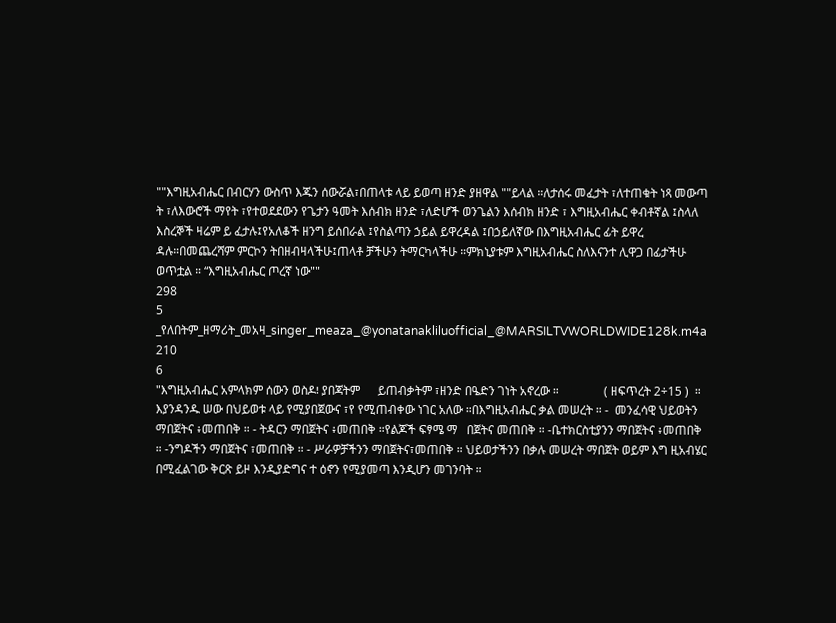""እግዚአብሔር በብርሃን ውስጥ እጁን ሰውሯል፣በጠላቱ ላይ ይወጣ ዘንድ ያዘዋል ""ይላል ።ለታሰሩ መፈታት ፣ለተጠቁት ነጻ መውጣ ት ፣ለእውሮች ማየት ፣የተወደደውን የጌታን ዓመት እሰብክ ዘንድ ፣ለድሆች ወንጌልን እሰብክ ዘንድ ፣ እግዚአብሔር ቀብቶኛል ፤ስላለ እስረኞች ዛሬም ይ ፈታሉ፤የአለቆች ዘንግ ይሰበራል ፤የስልጣን ኃይል ይዋረዳል ፤በኃይለኛው በእግዚአብሔር ፊት ይዋረ ዳሉ።በመጨረሻም ምርኮን ትበዘብዛላችሁ፤ጠላቶ ቻችሁን ትማርካላችሁ ።ምክኒያቱም እግዚአብሔር ስለእናንተ ሊዋጋ በፊታችሁ ወጥቷል ። “እግዚአብሔር ጦረኛ ነው""
298
5
_የለበትም_ዘማሪት_መአዛ_singer_meaza_@yonatanakliluofficial_@MARSILTVWORLDWIDE128k.m4a
210
6
"እግዚአብሔር አምላክም ሰውን ወስዶ፧ ያበጃትም      ይጠብቃትም ፣ዘንድ በዔድን ገነት አኖረው ።               ( ዘፍጥረት 2÷15 )  ። እያንዳንዱ ሠው በህይወቱ ላይ የሚያበጀውና ፣የ የሚጠብቀው ነገር አለው ።በእግዚአብሔር ቃል መሠረት ። -  መንፈሳዊ ህይወትን ማበጀትና ፥መጠበቅ ። - ትዳርን ማበጀትና ፥መጠበቅ ።የልጆች ፍፃሜ ማ   በጀትና መጠበቅ ። -ቤተክርስቲያንን ማበጀትና ፥መጠበቅ ። -ንግዶችን ማበጀትና ፣መጠበቅ ። - ሥራዎቻችንን ማበጀትና፣መጠበቅ ። ህይወታችንን በቃሉ መሠረት ማበጀት ወይም እግ ዚአብሄር በሚፈልገው ቅርጽ ይዞ እንዲያድግና ተ ዕኖን የሚያመጣ እንዲሆን መገንባት ።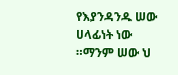የእያንዳንዱ ሠው ሀላፊነት ነው ።ማንም ሠው ህ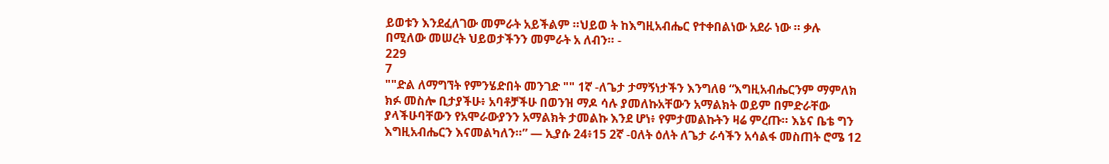ይወቱን እንደፈለገው መምራት አይችልም ።ህይወ ት ከእግዚአብሔር የተቀበልነው አደራ ነው ። ቃሉ በሚለው መሠረት ህይወታችንን መምራት አ ለብን። -
229
7
""ድል ለማግኘት የምንሄድበት መንገድ "" 1ኛ -ለጌታ ታማኝነታችን እንግለፀ “እግዚአብሔርንም ማምለክ ክፉ መስሎ ቢታያችሁ፥ አባቶቻችሁ በወንዝ ማዶ ሳሉ ያመለኩአቸውን አማልክት ወይም በምድራቸው ያላችሁባቸውን የአሞራውያንን አማልክት ታመልኩ እንደ ሆነ፥ የምታመልኩትን ዛሬ ምረጡ። እኔና ቤቴ ግን እግዚአብሔርን እናመልካለን።” — ኢያሱ 24፥15 2ኛ -ዐለት ዕለት ለጌታ ራሳችን አሳልፋ መስጠት ሮሜ 12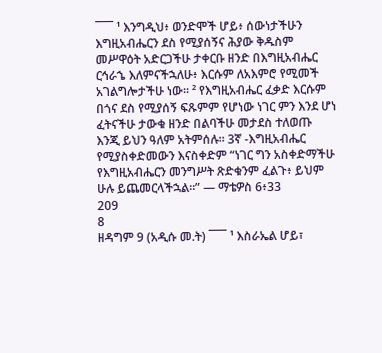¯¯¯ ¹ እንግዲህ፥ ወንድሞች ሆይ፥ ሰውነታችሁን እግዚአብሔርን ደስ የሚያሰኝና ሕያው ቅዱስም መሥዋዕት አድርጋችሁ ታቀርቡ ዘንድ በእግዚአብሔር ርኅራኄ እለምናችኋለሁ፥ እርሱም ለአእምሮ የሚመች አገልግሎታችሁ ነው። ² የእግዚአብሔር ፈቃድ እርሱም በጎና ደስ የሚያሰኝ ፍጹምም የሆነው ነገር ምን እንደ ሆነ ፈትናችሁ ታውቁ ዘንድ በልባችሁ መታደስ ተለወጡ እንጂ ይህን ዓለም አትምሰሉ። 3ኛ -እግዚአብሔር የሚያስቀድመውን እናስቀድም “ነገር ግን አስቀድማችሁ የእግዚአብሔርን መንግሥት ጽድቁንም ፈልጉ፥ ይህም ሁሉ ይጨመርላችኋል።” — ማቴዎስ 6፥33
209
8
ዘዳግም 9 (አዲሱ መ.ት) ¯¯¯ ¹ እስራኤል ሆይ፣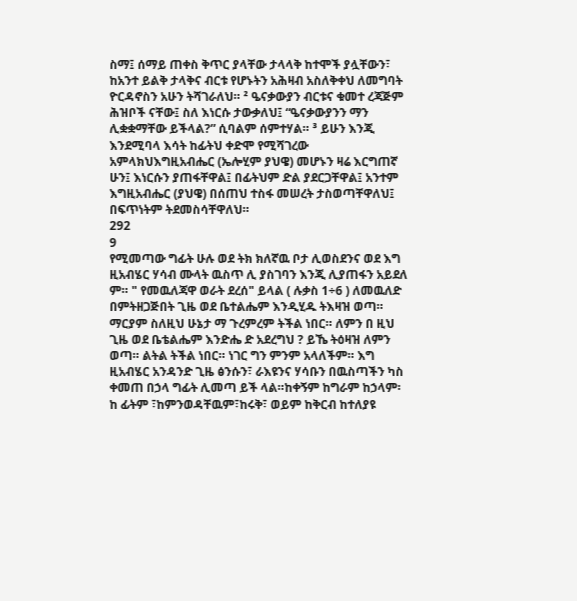ስማ፤ ሰማይ ጠቀስ ቅጥር ያላቸው ታላላቅ ከተሞች ያሏቸውን፣ ከአንተ ይልቅ ታላቅና ብርቱ የሆኑትን አሕዛብ አስለቅቀህ ለመግባት ዮርዳኖስን አሁን ትሻገራለህ። ² ዔናቃውያን ብርቱና ቁመተ ረጃጅም ሕዝቦች ናቸው፤ ስለ እነርሱ ታውቃለህ፤ “ዔናቃውያንን ማን ሊቋቋማቸው ይችላል?” ሲባልም ሰምተሃል። ³ ይሁን እንጂ እንደሚባላ እሳት ከፊትህ ቀድሞ የሚሻገረው አምላክህእግዚአብሔር (ኤሎሂም ያህዌ) መሆኑን ዛሬ እርግጠኛ ሁን፤ እነርሱን ያጠፋቸዋል፤ በፊትህም ድል ያደርጋቸዋል፤ አንተም እግዚአብሔር (ያህዌ) በሰጠህ ተስፋ መሠረት ታስወጣቸዋለህ፤ በፍጥነትም ትደመስሳቸዋለህ።
292
9
የሚመጣው ግፊት ሁሉ ወደ ትክ ክለኛዉ ቦታ ሊወስደንና ወደ እግ ዚአብሄር ሃሳብ ሙላት ዉስጥ ሊ ያስገባን እንጂ ሊያጠፋን አይደለ ም። " የመዉለጃዋ ወራት ደረሰ" ይላል ( ሉቃስ 1÷6 ) ለመዉለድ በምትዘጋጅበት ጊዜ ወደ ቤተልሔም እንዲሂዱ ትእዛዝ ወጣ። ማርያም ስለዚህ ሁኔታ ማ ጉረምረም ትችል ነበር። ለምን በ ዚህ ጊዜ ወደ ቤቴልሔም እንድሔ ድ አደረግህ ? ይኼ ትዕዛዝ ለምን ወጣ። ልትል ትችል ነበር። ነገር ግን ምንም አላለችም። እግ ዚአብሄር አንዳንድ ጊዜ ፅንሱን፣ ራእዩንና ሃሳቡን በዉስጣችን ካስ ቀመጠ በኃላ ግፊት ሊመጣ ይች ላል።ከቀኝም ከግራም ከኃላም፡ከ ፊትም ፣ከምንወዳቸዉም፣ከሩቅ፣ ወይም ከቅርብ ከተለያዩ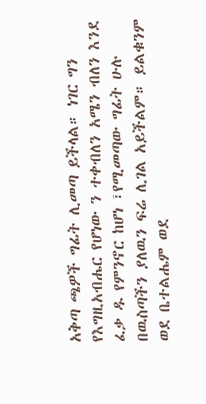አቅጣ ጫዎች ግፊት ሊመጣ ይችላል። ነገር ግን የእግዚአብሔር የሆነው ን ተቀብለን አሜን ብለን እንደ ፈቃ ዱ የምንኖር ከሆነ ፣የሚመጣው ግፊት ሁሉ በዉስጣችን ያለዉን ፍሬ ሊገል አይችልም። ይልቁንም ወደ ቤተልሔም ወደ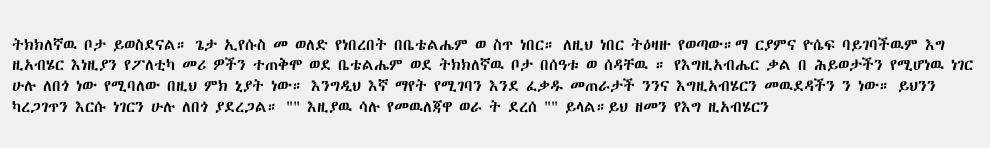ትክክለኛዉ ቦታ ይወስደናል። ጌታ ኢየሱስ መ ወለድ የነበረበት በቤቴልሔም ወ ስጥ ነበር። ለዚህ ነበር ትዕዛዙ የወጣው።ማ ርያምና ዮሴፍ ባይገባችዉም እግ ዚአብሄር እነዚያን የፖለቲካ መሪ ዎችን ተጠቅሞ ወደ ቤቴልሔም ወደ ትክክለኛዉ ቦታ በሰዓቱ ወ ሰዳቸዉ ። የእግዚአብሔር ቃል በ ሕይወታችን የሚሆነዉ ነገር ሁሉ ለበጎ ነው የሚባለው በዚህ ምክ ኒያት ነው። እንግዲህ እኛ ማየት የሚገባን እንደ ፈቃዱ መጠራታች ንንና እግዚአብሄርን መዉደዳችን ን ነው። ይህንን ካረጋገጥን እርሱ ነገርን ሁሉ ለበጎ ያደረጋል። "" እዚያዉ ሳሉ የመዉለጃዋ ወራ ት ደረሰ "" ይላል።ይህ ዘመን የእግ ዚአብሄርን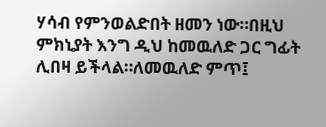ሃሳብ የምንወልድበት ዘመን ነው።በዚህ ምክኒያት እንግ ዲህ ከመዉለድ ጋር ግፊት ሊበዛ ይችላል።ለመዉለድ ምጥ፤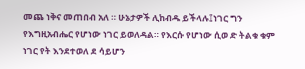መጨ ነቅና መጠበብ አለ ። ሁኔታዎች ሊከብዱ ይችላሉ፤ነገር ግን የእግዚአብሔር የሆነው ነገር ይወለዳል። የእርሱ የሆነው ሲወ ድ ትልቁ ቁም ነገር የት እንደተወለ ደ ሳይሆን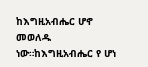ከእግዚአብሔር ሆኖ መወለዱ ነው።ከእግዚአብሔር የ ሆነ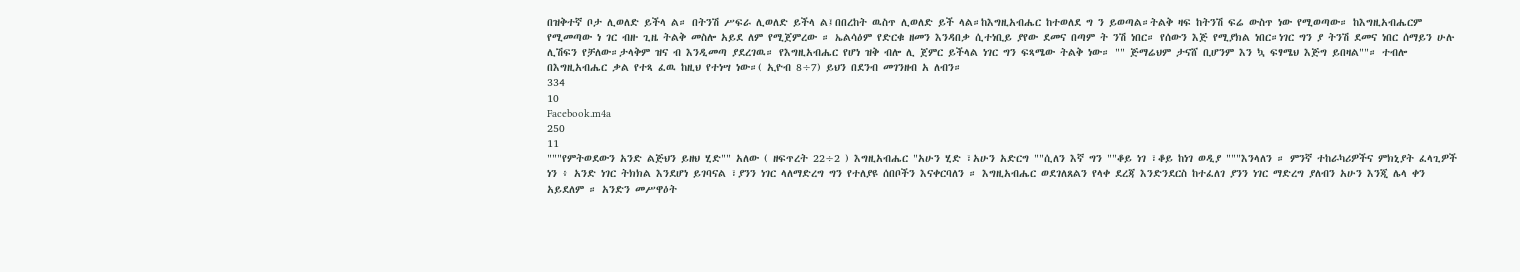በዝቅተኛ ቦታ ሊወለድ ይችላ ል። በትንሽ ሥፍራ ሊወለድ ይችላ ል፤በበረከት ዉስጥ ሊወለድ ይች ላል።ከእግዚአብሔር ከተወለደ ግ ን ይወጣል።ትልቅ ዛፍ ከትንሽ ፍሬ ውስጥ ነው የሚወጣው። ከእግዚአብሔርም የሚመጣው ነ ገር ብዙ ጊዜ ትልቅ መስሎ አይደ ለም የሚጀምረው ። ኤልሳዕም የድርቁ ዘመን እንዳበቃ ሲተነቢይ ያየው ደመና በጣም ት ንሽ ነበር። የሰውን እጅ የሚያክል ነበር።ነገር ግን ያ ትንሽ ደመና ነበር ሰማይን ሁሉ ሊሽፍን የቻለው።ታላቅም ዝና ብ እንዲመጣ ያደረገዉ። የእግዚአብሔር የሆነ ዝቅ ብሎ ሊ ጀምር ይችላል ነገር ግን ፍጻሜው ትልቅ ነው። "" ጅማሬህም ታናሸ ቢሆንም እን ኳ ፍፃሜህ እጅግ ይበዛል""። ተብሎ በእግዚአብሔር ቃል የተጻ ፈዉ ከዚህ የተነሣ ነው።( ኢዮብ 8÷7) ይህን በደንብ መገንዘብ አ ለብን።
334
10
Facebook.m4a
250
11
"""የምትወደውን አንድ ልጅህን ይዘህ ሂድ"" አለው ( ዘፍጥረት 22÷2 ) እግዚአብሔር "አሁን ሂድ ፣አሁን አድርግ ""ሲለን እኛ ግን ""ቆይ ነገ ፣ቆይ ከነገ ወዲያ """እንላለን ። ምንኛ ተከራካሪዎችና ምክኒያት ፈላጊዎች ነን ፥ አንድ ነገር ትክክል እንደሆነ ይገባናል ፣ያንን ነገር ላለማድረግ ግን የተለያዩ ሰበቦችን እናቀርባለን ። እግዚአብሔር ወደገለጸልን የላቀ ደረጃ እንድንደርስ ከተፈለገ ያንን ነገር ማድረግ ያለብን አሁን እንጂ ሌላ ቀን አይደለም ። አንድን መሥዋዕት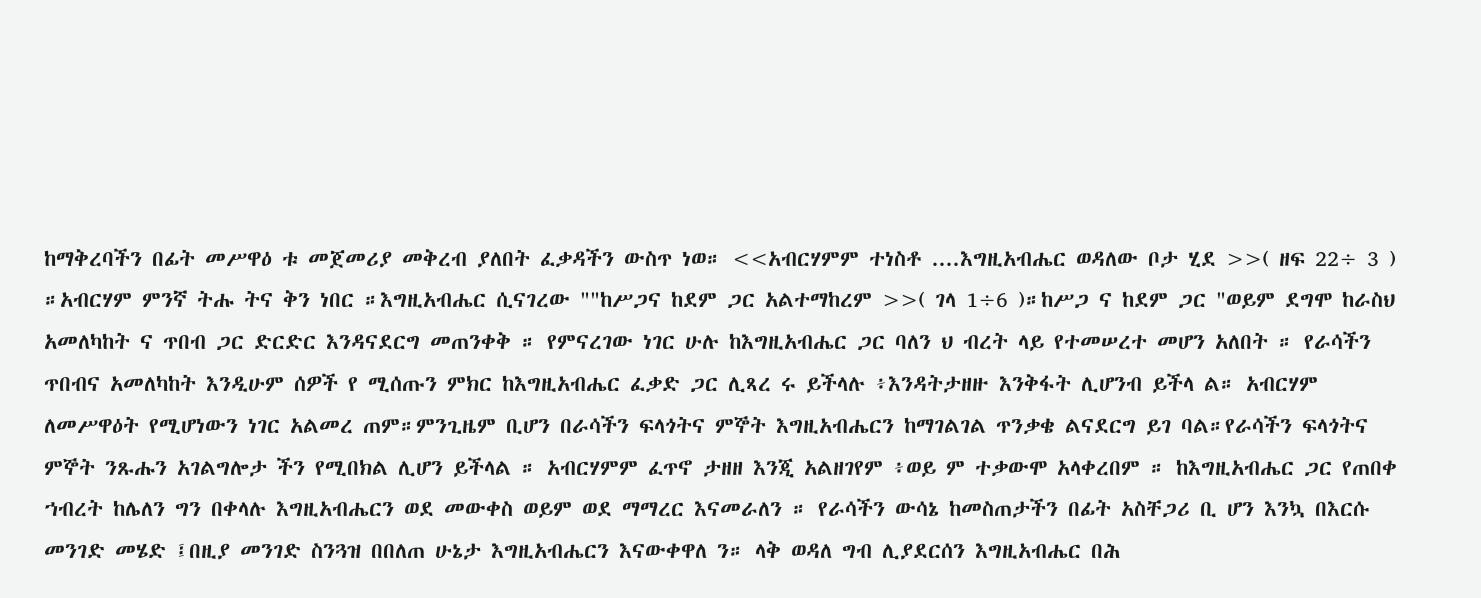ከማቅረባችን በፊት መሥዋዕ ቱ መጀመሪያ መቅረብ ያለበት ፈቃዳችን ውስጥ ነወ። <<አብርሃምም ተነስቶ ....እግዚአብሔር ወዳለው ቦታ ሂደ >>( ዘፍ 22÷ 3 ) ።አብርሃም ምንኛ ትሑ ትና ቅን ነበር ።እግዚአብሔር ሲናገረው ""ከሥጋና ከደም ጋር አልተማከረም >>( ገላ 1÷6 )።ከሥጋ ና ከደም ጋር "ወይም ደግሞ ከራስህ አመለካከት ና ጥበብ ጋር ድርድር እንዳናደርግ መጠንቀቅ ። የምናረገው ነገር ሁሉ ከእግዚአብሔር ጋር ባለን ህ ብረት ላይ የተመሠረተ መሆን አለበት ። የራሳችን ጥበብና አመለካከት እንዲሁም ሰዎች የ ሚሰጡን ምክር ከእግዚአብሔር ፈቃድ ጋር ሊጻረ ሩ ይችላሉ ፥እንዳትታዘዙ እንቅፋት ሊሆንብ ይችላ ል። አብርሃም ለመሥዋዕት የሚሆነውን ነገር አልመረ ጠም።ምንጊዜም ቢሆን በራሳችን ፍላጎትና ምኞት እግዚአብሔርን ከማገልገል ጥንቃቄ ልናደርግ ይገ ባል።የራሳችን ፍላጎትና ምኞት ንጹሑን አገልግሎታ ችን የሚበክል ሊሆን ይችላል ። አብርሃምም ፈጥኖ ታዘዘ እንጂ አልዘገየም ፥ወይ ም ተቃውሞ አላቀረበም ። ከእግዚአብሔር ጋር የጠበቀ ኀብረት ከሌለን ግን በቀላሉ እግዚአብሔርን ወደ መውቀስ ወይም ወደ ማማረር እናመራለን ። የራሳችን ውሳኔ ከመስጠታችን በፊት አስቸጋሪ ቢ ሆን እንኳ በእርሱ መንገድ መሄድ ፤በዚያ መንገድ ስንጓዝ በበለጠ ሁኔታ እግዚአብሔርን እናውቀዋለ ን። ላቅ ወዳለ ግብ ሊያደርሰን እግዚአብሔር በሕ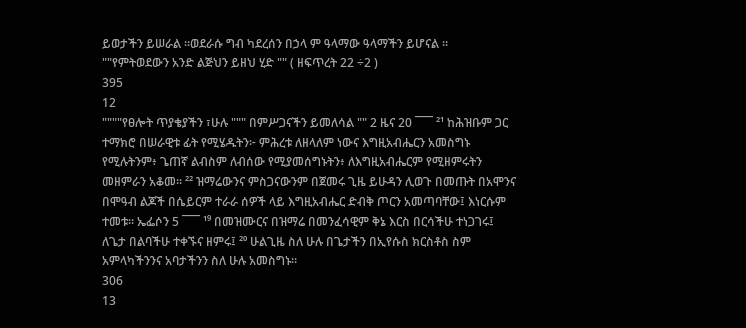ይወታችን ይሠራል ።ወደራሱ ግብ ካደረሰን በኃላ ም ዓላማው ዓላማችን ይሆናል ። ""የምትወደውን አንድ ልጅህን ይዘህ ሂድ "" ( ዘፍጥረት 22 ÷2 )
395
12
""""የፀሎት ጥያቄያችን ፣ሁሉ """ በምሥጋናችን ይመለሳል "" 2 ዜና 20 ¯¯¯ ²¹ ከሕዝቡም ጋር ተማክሮ በሠራዊቱ ፊት የሚሄዱትን፦ ምሕረቱ ለዘላለም ነውና እግዚአብሔርን አመስግኑ የሚሉትንም፥ ጌጠኛ ልብስም ለብሰው የሚያመሰግኑትን፥ ለእግዚአብሔርም የሚዘምሩትን መዘምራን አቆመ። ²² ዝማሬውንና ምስጋናውንም በጀመሩ ጊዜ ይሁዳን ሊወጉ በመጡት በአሞንና በሞዓብ ልጆች በሴይርም ተራራ ሰዎች ላይ እግዚአብሔር ድብቅ ጦርን አመጣባቸው፤ እነርሱም ተመቱ። ኤፌሶን 5 ¯¯¯ ¹⁹ በመዝሙርና በዝማሬ በመንፈሳዊም ቅኔ እርስ በርሳችሁ ተነጋገሩ፤ ለጌታ በልባችሁ ተቀኙና ዘምሩ፤ ²⁰ ሁልጊዜ ስለ ሁሉ በጌታችን በኢየሱስ ክርስቶስ ስም አምላካችንንና አባታችንን ስለ ሁሉ አመስግኑ።
306
13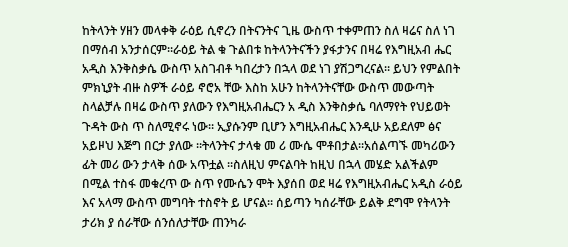ከትላንት ሃዘን መላቀቅ ራዕይ ሲኖረን በትናንትና ጊዜ ውስጥ ተቀምጠን ስለ ዛሬና ስለ ነገ በማሰብ አንታሰርም።ራዕይ ትል ቁ ጉልበቱ ከትላንትናችን ያፋታንና በዛሬ የእግዚአብ ሔር አዲስ እንቅስቃሴ ውስጥ አስገብቶ ካበረታን በኋላ ወደ ነገ ያሽጋግረናል። ይህን የምልበት ምክኒያት ብዙ ስዎች ራዕይ ኖሮአ ቸው እስከ አሁን ከትላንትናቸው ውስጥ መውጣት ስላልቻሉ በዛሬ ውስጥ ያለውን የእግዚአብሔርን አ ዲስ እንቅስቃሴ ባለማየት የህይወት ጉዳት ውስ ጥ ስለሚኖሩ ነው። ኢያሱንም ቢሆን እግዚአብሔር እንዲሁ አይደለም ፅና አይዞህ እጅግ በርታ ያለው ።ትላንትና ታላቁ መ ሪ ሙሴ ሞቶበታል።አሰልጣኙ መካሪውን ፊት መሪ ውን ታላቅ ሰው አጥቷል ።ስለዚህ ምናልባት ከዚህ በኋላ መሄድ አልችልም በሚል ተስፋ መቁረጥ ው ስጥ የሙሴን ሞት እያሰበ ወደ ዛሬ የእግዚአብሔር አዲስ ራዕይ እና አላማ ውስጥ መግባት ተስኖት ይ ሆናል። ሰይጣን ካሰራቸው ይልቅ ደግሞ የትላንት ታሪክ ያ ሰራቸው ሰንሰለታቸው ጠንካራ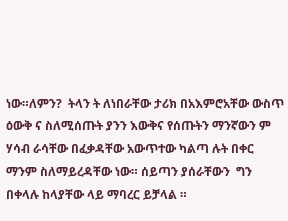ነው።ለምን?  ትላን ት ለነበራቸው ታሪክ በአእምሮአቸው ውስጥ ዕውቅ ና ስለሚሰጡት ያንን እውቅና የሰጡትን ማንኛውን ም ሃሳብ ራሳቸው በፈቃዳቸው አውጥተው ካልጣ ሉት በቀር ማንም ስለማይረዳቸው ነው። ሰይጣን ያሰራቸውን  ግን በቀላሉ ከላያቸው ላይ ማባረር ይቻላል ።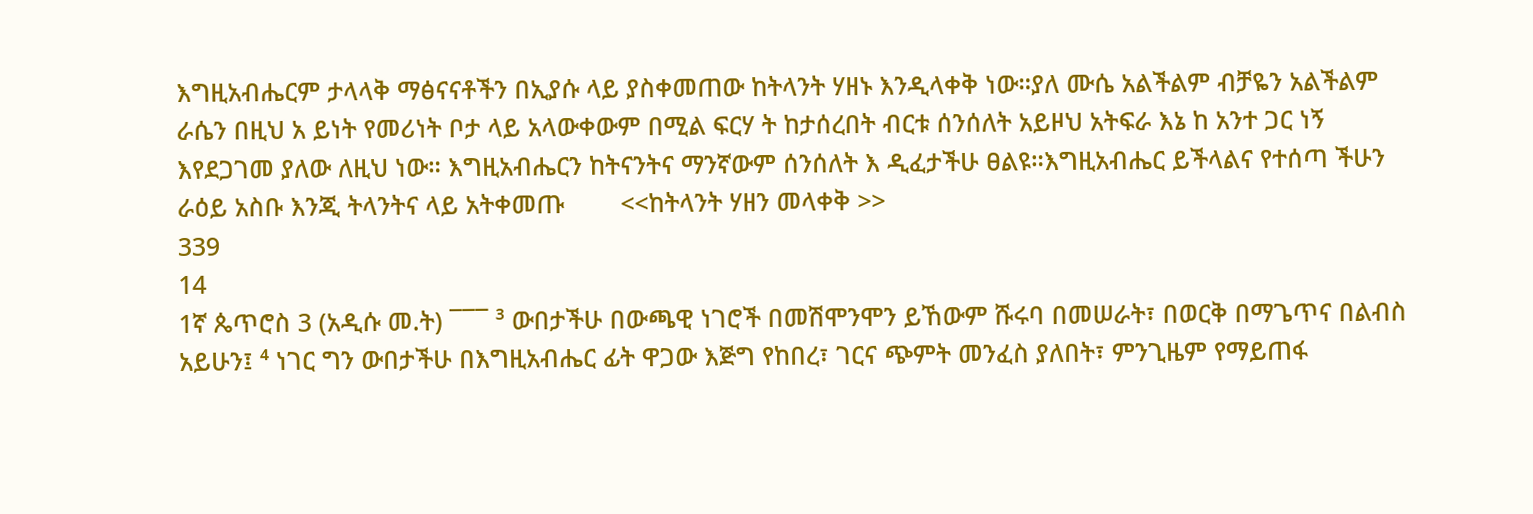እግዚአብሔርም ታላላቅ ማፅናናቶችን በኢያሱ ላይ ያስቀመጠው ከትላንት ሃዘኑ እንዲላቀቅ ነው።ያለ ሙሴ አልችልም ብቻዬን አልችልም ራሴን በዚህ አ ይነት የመሪነት ቦታ ላይ አላውቀውም በሚል ፍርሃ ት ከታሰረበት ብርቱ ሰንሰለት አይዞህ አትፍራ እኔ ከ አንተ ጋር ነኝ እየደጋገመ ያለው ለዚህ ነው። እግዚአብሔርን ከትናንትና ማንኛውም ሰንሰለት እ ዲፈታችሁ ፀልዩ።እግዚአብሔር ይችላልና የተሰጣ ችሁን ራዕይ አስቡ እንጂ ትላንትና ላይ አትቀመጡ        <<ከትላንት ሃዘን መላቀቅ >>
339
14
1ኛ ጴጥሮስ 3 (አዲሱ መ.ት) ¯¯¯ ³ ውበታችሁ በውጫዊ ነገሮች በመሽሞንሞን ይኸውም ሹሩባ በመሠራት፣ በወርቅ በማጌጥና በልብስ አይሁን፤ ⁴ ነገር ግን ውበታችሁ በእግዚአብሔር ፊት ዋጋው እጅግ የከበረ፣ ገርና ጭምት መንፈስ ያለበት፣ ምንጊዜም የማይጠፋ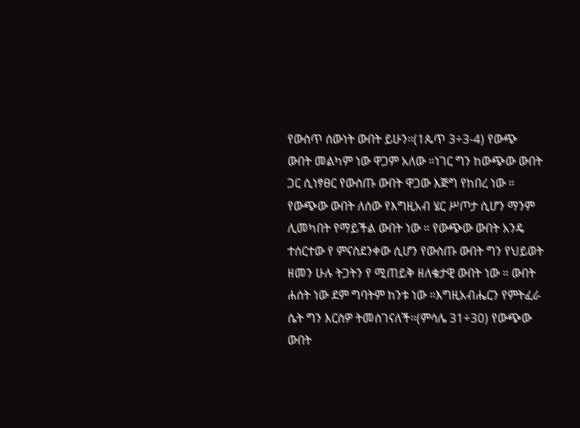የውስጥ ሰውነት ውበት ይሁን።(1ጴጥ 3÷3-4) የውጭ ውበት መልካም ነው ዋጋም አለው ።ነገር ግን ከውጭው ውበት ጋር ሲነፃፀር የውስጡ ውበት ዋጋው እጅግ የከበረ ነው ። የውጭው ውበት ለሰው የእግዚአብ ሄር ሥጦታ ሲሆን ማንም ሊመካበት የማይችል ውበት ነው ። የውጭው ውበት አንዴ ተሰርተው የ ምናስደንቀው ሲሆን የውስጡ ውበት ግን የህይወት ዘመን ሁሉ ትጋትን የ ሚጠይቅ ዘለቄታዊ ውበት ነው ። ውበት ሐሰት ነው ደም ግባትም ከንቱ ነው ።እግዚአብሔርን የምትፈራ ሴት ግን እርስዎ ትመሰገናለች።(ምሳሌ 31÷30) የውጭው ውበት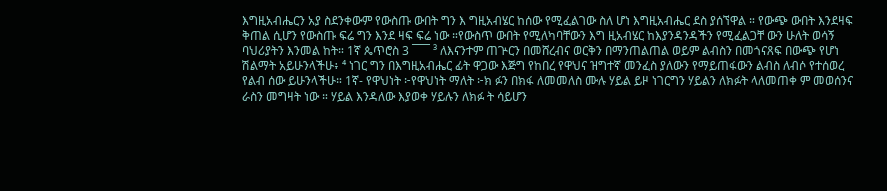እግዚአብሔርን አያ ስደንቀውም የውስጡ ውበት ግን እ ግዚአብሄር ከሰው የሚፈልገው ስለ ሆነ እግዚአብሔር ደስ ያሰኘዋል ። የውጭ ውበት እንደዛፍ ቅጠል ሲሆን የውስጡ ፍሬ ግን እንደ ዛፍ ፍሬ ነው ።የውስጥ ውበት የሚለካባቸውን እግ ዚአብሄር ከእያንዳንዳችን የሚፈልጋቸ ውን ሁለት ወሳኝ ባህሪያትን እንመል ከት። 1ኛ ጴጥሮስ 3 ¯¯¯ ³ ለእናንተም ጠጕርን በመሸረብና ወርቅን በማንጠልጠል ወይም ልብስን በመጎናጸፍ በውጭ የሆነ ሽልማት አይሁንላችሁ፥ ⁴ ነገር ግን በእግዚአብሔር ፊት ዋጋው እጅግ የከበረ የዋህና ዝግተኛ መንፈስ ያለውን የማይጠፋውን ልብስ ለብሶ የተሰወረ የልብ ሰው ይሁንላችሁ። 1ኛ- የዋህነት ፦የዋህነት ማለት ፦ክ ፉን በክፋ ለመመለስ ሙሉ ሃይል ይዞ ነገርግን ሃይልን ለክፉት ላለመጠቀ ም መወሰንና ራስን መግዛት ነው ። ሃይል እንዳለው እያወቀ ሃይሉን ለክፉ ት ሳይሆን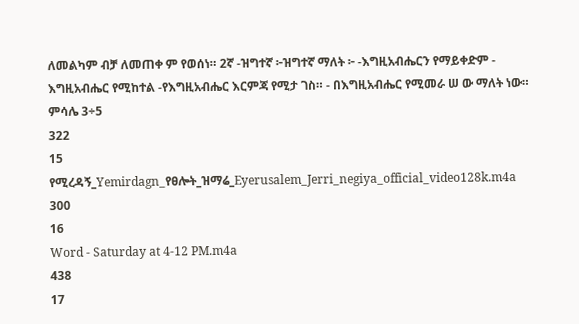ለመልካም ብቻ ለመጠቀ ም የወሰነ። 2ኛ -ዝግተኛ ፦ዝግተኛ ማለት ፦ -እግዚአብሔርን የማይቀድም - እግዚአብሔር የሚከተል -የእግዚአብሔር እርምጃ የሚታ ገስ። - በእግዚአብሔር የሚመራ ሠ ው ማለት ነው። ምሳሌ 3÷5
322
15
የሚረዳኝ_Yemirdagn_የፀሎት_ዝማሬ_Eyerusalem_Jerri_negiya_official_video128k.m4a
300
16
Word - Saturday at 4-12 PM.m4a
438
17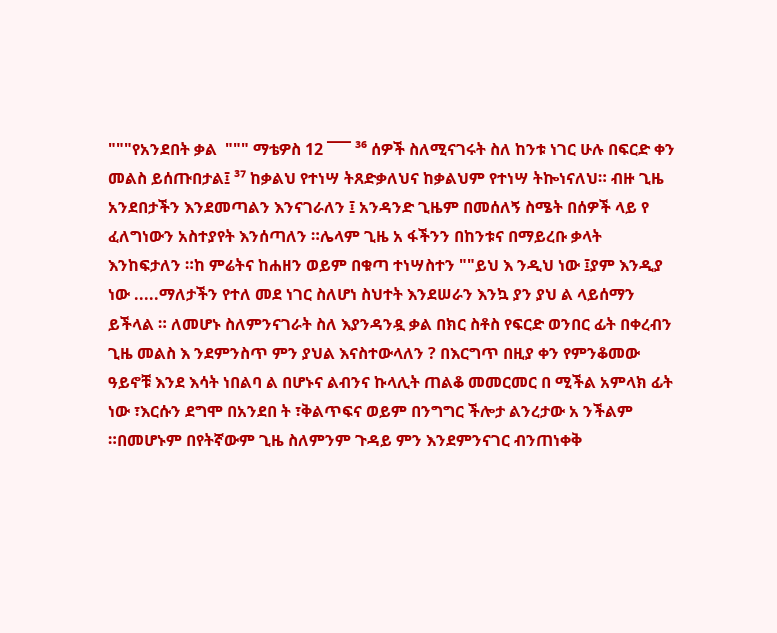"""የአንደበት ቃል  """ ማቴዎስ 12 ¯¯¯ ³⁶ ሰዎች ስለሚናገሩት ስለ ከንቱ ነገር ሁሉ በፍርድ ቀን መልስ ይሰጡበታል፤ ³⁷ ከቃልህ የተነሣ ትጸድቃለህና ከቃልህም የተነሣ ትኰነናለህ። ብዙ ጊዜ አንደበታችን እንደመጣልን እንናገራለን ፤ አንዳንድ ጊዜም በመሰለኝ ስሜት በሰዎች ላይ የ ፈለግነውን አስተያየት እንሰጣለን ።ሌላም ጊዜ አ ፋችንን በከንቱና በማይረቡ ቃላት እንከፍታለን ።ከ ምሬትና ከሐዘን ወይም በቁጣ ተነሣስተን ""ይህ እ ንዲህ ነው ፤ያም እንዲያ ነው .....ማለታችን የተለ መደ ነገር ስለሆነ ስህተት እንደሠራን እንኳ ያን ያህ ል ላይሰማን ይችላል ። ለመሆኑ ስለምንናገራት ስለ እያንዳንዷ ቃል በክር ስቶስ የፍርድ ወንበር ፊት በቀረብን ጊዜ መልስ እ ንደምንስጥ ምን ያህል እናስተውላለን ? በእርግጥ በዚያ ቀን የምንቆመው ዓይኖቹ እንደ እሳት ነበልባ ል በሆኑና ልብንና ኩላሊት ጠልቆ መመርመር በ ሚችል አምላክ ፊት ነው ፣እርሱን ደግሞ በአንደበ ት ፣ቅልጥፍና ወይም በንግግር ችሎታ ልንረታው አ ንችልም ።በመሆኑም በየትኛውም ጊዜ ስለምንም ጉዳይ ምን እንደምንናገር ብንጠነቀቅ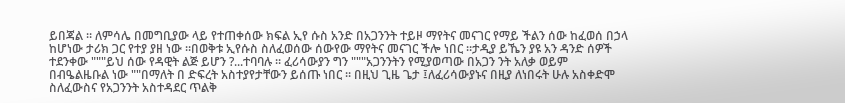ይበጃል ። ለምሳሌ በመግቢያው ላይ የተጠቀሰው ክፍል ኢየ ሱስ አንድ በአጋንንት ተይዞ ማየትና መናገር የማይ ችልን ሰው ከፈወሰ በኃላ ከሆነው ታሪክ ጋር የተያ ያዘ ነው ።በወቅቱ ኢየሱስ ስለፈወሰው ሰውየው ማየትና መናገር ችሎ ነበር ።ታዲያ ይኼን ያዩ አን ዳንድ ሰዎች ተደንቀው """ይህ ሰው የዳዊት ልጅ ይሆን ?...ተባባሉ ። ፈሪሳውያን ግን """አጋንንትን የሚያወጣው በአጋን ንት አለቃ ወይም በብዔልዜቡል ነው ""በማለት በ ድፍረት አስተያየታቸውን ይሰጡ ነበር ። በዚህ ጊዜ ጌታ ፤ለፈሪሳውያኑና በዚያ ለነበሩት ሁሉ አስቀድሞ ስለፈውስና የአጋንንት አስተዳደር ጥልቅ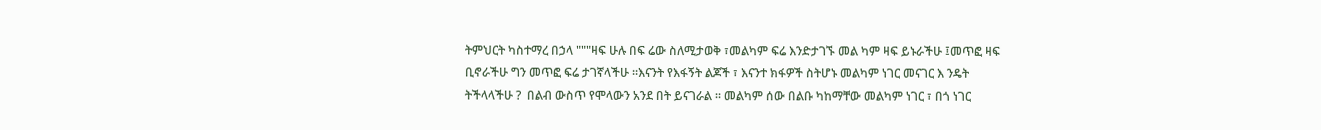ትምህርት ካስተማረ በኃላ """ዛፍ ሁሉ በፍ ሬው ስለሚታወቅ ፣መልካም ፍሬ እንድታገኙ መል ካም ዛፍ ይኑራችሁ ፤መጥፎ ዛፍ ቢኖራችሁ ግን መጥፎ ፍሬ ታገኛላችሁ ።እናንት የእፋኝት ልጆች ፣ እናንተ ክፋዎች ስትሆኑ መልካም ነገር መናገር እ ንዴት ትችላላችሁ ?  በልብ ውስጥ የሞላውን አንደ በት ይናገራል ። መልካም ሰው በልቡ ካከማቸው መልካም ነገር ፣ በጎ ነገር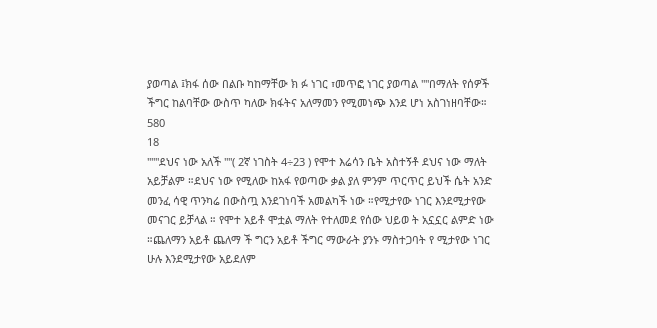ያወጣል ፤ክፋ ሰው በልቡ ካከማቸው ክ ፉ ነገር ፣መጥፎ ነገር ያወጣል ""በማለት የሰዎች ችግር ከልባቸው ውስጥ ካለው ክፋትና አለማመን የሚመነጭ እንደ ሆነ አስገነዘባቸው።
580
18
"""ደህና ነው አለች ""( 2ኛ ነገስት 4÷23 ) የሞተ እሬሳን ቤት አስተኝቶ ደህና ነው ማለት አይቻልም ።ደህና ነው የሚለው ከአፋ የወጣው ቃል ያለ ምንም ጥርጥር ይህች ሴት አንድ መንፈ ሳዊ ጥንካሬ በውስጧ እንደገነባች አመልካች ነው ።የሚታየው ነገር እንደሚታየው መናገር ይቻላል ። የሞተ አይቶ ሞቷል ማለት የተለመደ የሰው ህይወ ት አኗኗር ልምድ ነው ።ጨለማን አይቶ ጨለማ ች ግርን አይቶ ችግር ማውራት ያንኑ ማስተጋባት የ ሚታየው ነገር ሁሉ እንደሚታየው አይደለም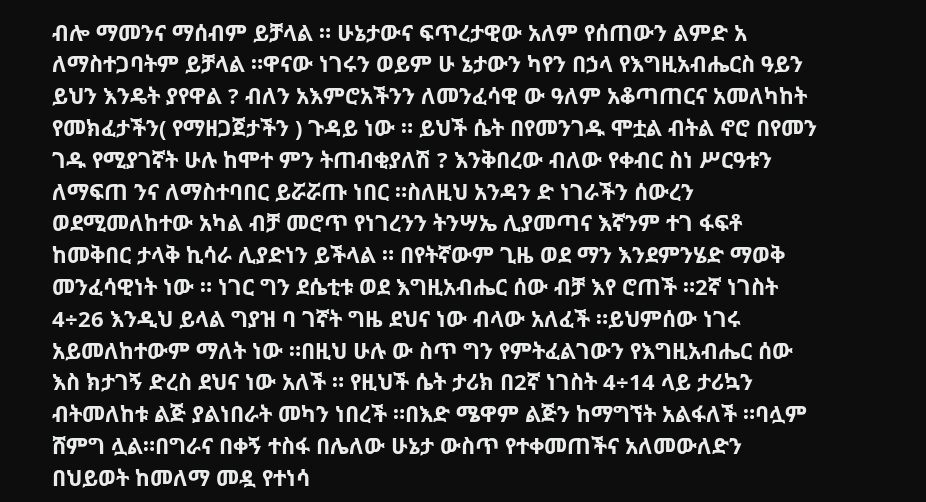ብሎ ማመንና ማሰብም ይቻላል ። ሁኔታውና ፍጥረታዊው አለም የሰጠውን ልምድ አ ለማስተጋባትም ይቻላል ።ዋናው ነገሩን ወይም ሁ ኔታውን ካየን በኃላ የእግዚአብሔርስ ዓይን ይህን እንዴት ያየዋል ? ብለን አእምሮአችንን ለመንፈሳዊ ው ዓለም አቆጣጠርና አመለካከት የመክፈታችን( የማዘጋጀታችን ) ጉዳይ ነው ። ይህች ሴት በየመንገዱ ሞቷል ብትል ኖሮ በየመን ገዱ የሚያገኛት ሁሉ ከሞተ ምን ትጠብቂያለሽ ? እንቅበረው ብለው የቀብር ስነ ሥርዓቱን ለማፍጠ ንና ለማስተባበር ይሯሯጡ ነበር ።ስለዚህ አንዳን ድ ነገራችን ሰውረን ወደሚመለከተው አካል ብቻ መሮጥ የነገረንን ትንሣኤ ሊያመጣና እኛንም ተገ ፋፍቶ ከመቅበር ታላቅ ኪሳራ ሊያድነን ይችላል ። በየትኛውም ጊዜ ወደ ማን እንደምንሄድ ማወቅ መንፈሳዊነት ነው ። ነገር ግን ደሴቲቱ ወደ እግዚአብሔር ሰው ብቻ እየ ሮጠች ።2ኛ ነገስት 4÷26 እንዲህ ይላል ግያዝ ባ ገኛት ግዜ ደህና ነው ብላው አለፈች ።ይህምሰው ነገሩ አይመለከተውም ማለት ነው ።በዚህ ሁሉ ው ስጥ ግን የምትፈልገውን የእግዚአብሔር ሰው እስ ክታገኝ ድረስ ደህና ነው አለች ። የዚህች ሴት ታሪክ በ2ኛ ነገስት 4÷14 ላይ ታሪኳን ብትመለከቱ ልጅ ያልነበራት መካን ነበረች ።በእድ ሜዋም ልጅን ከማግኘት አልፋለች ።ባሏም ሸምግ ሏል።በግራና በቀኝ ተስፋ በሌለው ሁኔታ ውስጥ የተቀመጠችና አለመውለድን በህይወት ከመለማ መዷ የተነሳ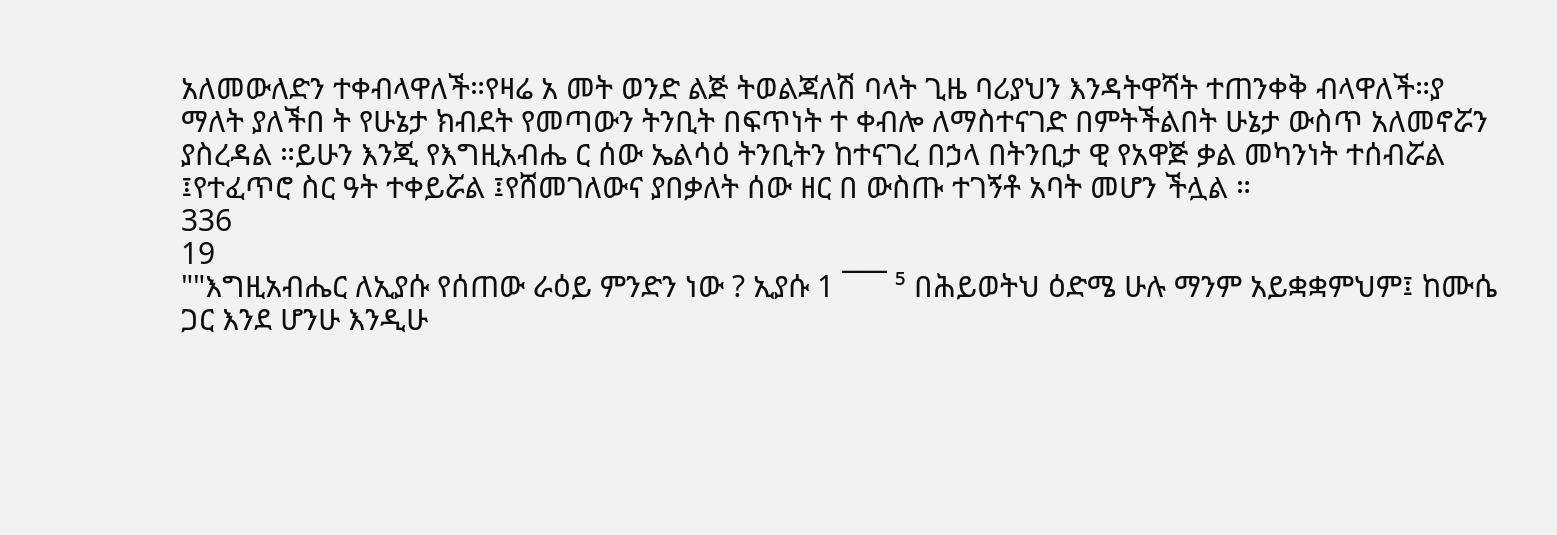አለመውለድን ተቀብላዋለች።የዛሬ አ መት ወንድ ልጅ ትወልጃለሽ ባላት ጊዜ ባሪያህን እንዳትዋሻት ተጠንቀቅ ብላዋለች።ያ ማለት ያለችበ ት የሁኔታ ክብደት የመጣውን ትንቢት በፍጥነት ተ ቀብሎ ለማስተናገድ በምትችልበት ሁኔታ ውስጥ አለመኖሯን ያስረዳል ።ይሁን እንጂ የእግዚአብሔ ር ሰው ኤልሳዕ ትንቢትን ከተናገረ በኃላ በትንቢታ ዊ የአዋጅ ቃል መካንነት ተሰብሯል ፤የተፈጥሮ ስር ዓት ተቀይሯል ፤የሸመገለውና ያበቃለት ሰው ዘር በ ውስጡ ተገኝቶ አባት መሆን ችሏል ።
336
19
""እግዚአብሔር ለኢያሱ የሰጠው ራዕይ ምንድን ነው ? ኢያሱ 1 ¯¯¯ ⁵ በሕይወትህ ዕድሜ ሁሉ ማንም አይቋቋምህም፤ ከሙሴ ጋር እንደ ሆንሁ እንዲሁ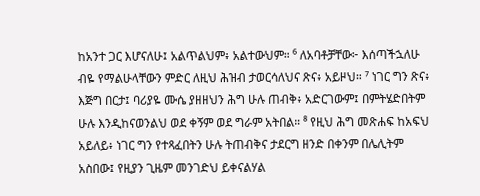ከአንተ ጋር እሆናለሁ፤ አልጥልህም፥ አልተውህም። ⁶ ለአባቶቻቸው፦ እሰጣችኋለሁ ብዬ የማልሁላቸውን ምድር ለዚህ ሕዝብ ታወርሳለህና ጽና፥ አይዞህ። ⁷ ነገር ግን ጽና፥ እጅግ በርታ፤ ባሪያዬ ሙሴ ያዘዘህን ሕግ ሁሉ ጠብቅ፥ አድርገውም፤ በምትሄድበትም ሁሉ እንዲከናወንልህ ወደ ቀኝም ወደ ግራም አትበል። ⁸ የዚህ ሕግ መጽሐፍ ከአፍህ አይለይ፥ ነገር ግን የተጻፈበትን ሁሉ ትጠብቅና ታደርግ ዘንድ በቀንም በሌሊትም አስበው፤ የዚያን ጊዜም መንገድህ ይቀናልሃል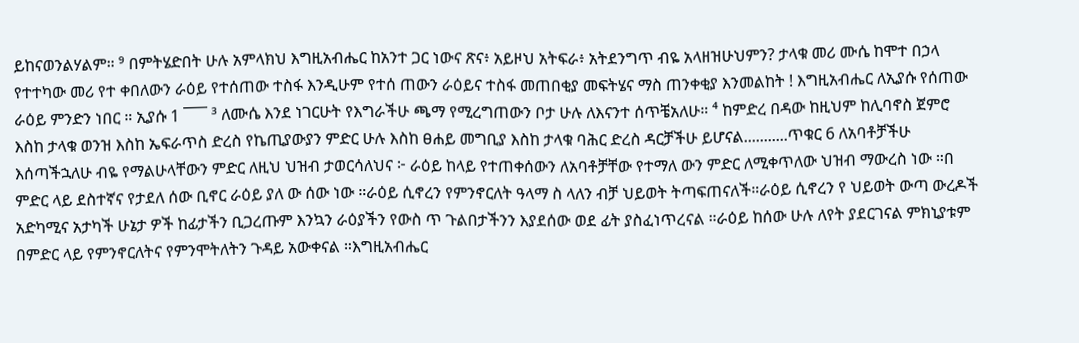ይከናወንልሃልም። ⁹ በምትሄድበት ሁሉ አምላክህ እግዚአብሔር ከአንተ ጋር ነውና ጽና፥ አይዞህ አትፍራ፥ አትደንግጥ ብዬ አላዘዝሁህምን? ታላቁ መሪ ሙሴ ከሞተ በኃላ የተተካው መሪ የተ ቀበለውን ራዕይ የተሰጠው ተስፋ እንዲሁም የተሰ ጠውን ራዕይና ተስፋ መጠበቂያ መፍትሄና ማስ ጠንቀቂያ እንመልከት ! እግዚአብሔር ለኢያሱ የሰጠው ራዕይ ምንድን ነበር ። ኢያሱ 1 ¯¯¯ ³ ለሙሴ እንደ ነገርሁት የእግራችሁ ጫማ የሚረግጠውን ቦታ ሁሉ ለእናንተ ሰጥቼአለሁ። ⁴ ከምድረ በዳው ከዚህም ከሊባኖስ ጀምሮ እስከ ታላቁ ወንዝ እስከ ኤፍራጥስ ድረስ የኬጢያውያን ምድር ሁሉ እስከ ፀሐይ መግቢያ እስከ ታላቁ ባሕር ድረስ ዳርቻችሁ ይሆናል...........ጥቁር 6 ለአባቶቻችሁ እሰጣችኋለሁ ብዬ የማልሁላቸውን ምድር ለዚህ ህዝብ ታወርሳለህና ፦ ራዕይ ከላይ የተጠቀሰውን ለአባቶቻቸው የተማለ ውን ምድር ለሚቀጥለው ህዝብ ማውረስ ነው ።በ ምድር ላይ ደስተኛና የታደለ ሰው ቢኖር ራዕይ ያለ ው ሰው ነው ።ራዕይ ሲኖረን የምንኖርለት ዓላማ ስ ላለን ብቻ ህይወት ትጣፍጠናለች።ራዕይ ሲኖረን የ ህይወት ውጣ ውረዶች አድካሚና አታካች ሁኔታ ዎች ከፊታችን ቢጋረጡም እንኳን ራዕያችን የውስ ጥ ጉልበታችንን እያደሰው ወደ ፊት ያስፈነጥረናል ።ራዕይ ከሰው ሁሉ ለየት ያደርገናል ምክኒያቱም በምድር ላይ የምንኖርለትና የምንሞትለትን ጉዳይ አውቀናል ።እግዚአብሔር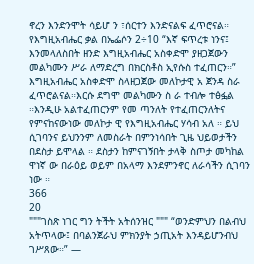ኖረን እንድንሞት ሳይሆ ን ፣ሰርተን እንድናልፍ ፈጥሮናል። የእግዚአብሔር ቃል በኤፌሶን 2÷10 “እኛ ፍጥረቱ ነንና፤ እንመላለስበት ዘንድ እግዚአብሔር አስቀድሞ ያዘጋጀውን መልካሙን ሥራ ለማድረግ በክርስቶስ ኢየሱስ ተፈጠርን።” እግዚአብሔር አስቀድሞ ስላዘጋጀው መለኮታዊ አ ጀንዳ ስራ ፈጥሮልናል።እርሱ ደግሞ መልካሙን ስ ራ ተብሎ ተፅፏል ።እንዲሁ አልተፈጠርንም የመ ጣንለት የተፈጠርንለትና የምናከናውነው መለኮታ ዊ የእግዚአብሔር ሃሳብ አለ ። ይህ ሲገባንና ይህንንም ለመስራት በምንነሳበት ጊዜ ህይወታችን በደስታ ይሞላል ። ደስታን ከምናገኝበት ታላቅ ስጦታ መካከል ዋነኛ ው በራዕይ ወይም በአላማ እንደምንኖር ለራሳችን ሲገባን ነው ።
366
20
"""ገስጽ ነገር ግን ትችት አትሰንዝር """ “ወንድምህን በልብህ አትጥላው፤ በባልንጀራህ ምክንያት ኃጢአት እንዳይሆንብህ ገሥጸው።” —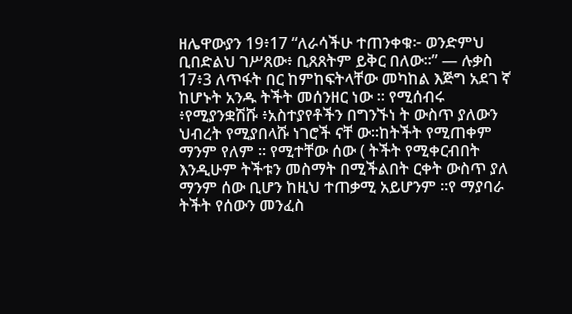ዘሌዋውያን 19፥17 “ለራሳችሁ ተጠንቀቁ፦ ወንድምህ ቢበድልህ ገሥጸው፥ ቢጸጸትም ይቅር በለው።” — ሉቃስ 17፥3 ለጥፋት በር ከምከፍትላቸው መካከል እጅግ አደገ ኛ ከሆኑት አንዱ ትችት መሰንዘር ነው ። የሚሰብሩ ፥የሚያንቋሽሹ ፥አስተያየቶችን በግንኙነ ት ውስጥ ያለውን ህብረት የሚያበላሹ ነገሮች ናቸ ው።ከትችት የሚጠቀም ማንም የለም ። የሚተቸው ሰው ( ትችት የሚቀርብበት እንዲሁም ትችቱን መስማት በሚችልበት ርቀት ውስጥ ያለ ማንም ሰው ቢሆን ከዚህ ተጠቃሚ አይሆንም ።የ ማያባራ ትችት የሰውን መንፈስ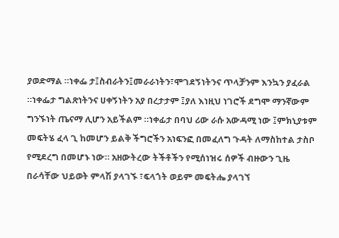ያወድማል ።ነቀፌ ታ፤ስብራትን፤መራራነትን፣ሞገደኝነትንና ጥላቻንም እንኳን ያፈራል ።ነቀፌታ ግልጽነትንና ሀቀኝነትን አያ በረታታም ፤ያለ እነዚህ ነገሮች ደግሞ ማንኛውም ግንኙነት ጤናማ ሊሆን አይችልም ።ነቀፊታ በባህ ሪው ራሱ አውዳሚ ነው ፤ምክኒያቱም መፍትሄ ፈላ ጊ ከመሆን ይልቅ ችግሮችን አነፍንፎ በመፈለግ ጉዳት ለማስከተል ታስቦ የሚደረግ በመሆኑ ነው። አዘውትረው ትችቶችን የሚሰነዝሩ ሰዎች ብዙውን ጊዜ በራሳቸው ህይወት ምላሽ ያላገኙ ፣ፍላጎት ወይም መፍትሔ ያላገኘ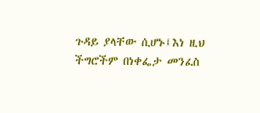ጉዳይ ያላቸው ሲሆኑ፤እነ ዚህ ችግሮችም በነቀፌታ መንፈስ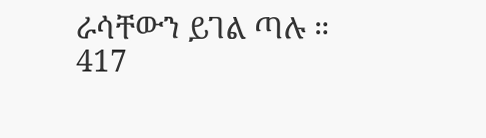ራሳቸውን ይገል ጣሉ ።
417